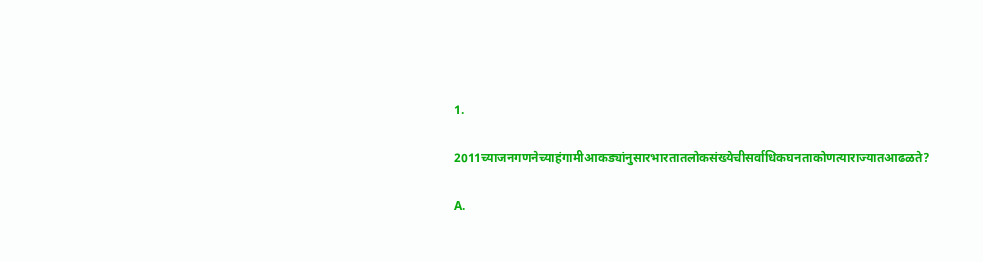1.

2011च्याजनगणनेच्याहंगामीआकड्यांनुसारभारतातलोकसंख्येचीसर्वाधिकघनताकोणत्याराज्यातआढळते?

A.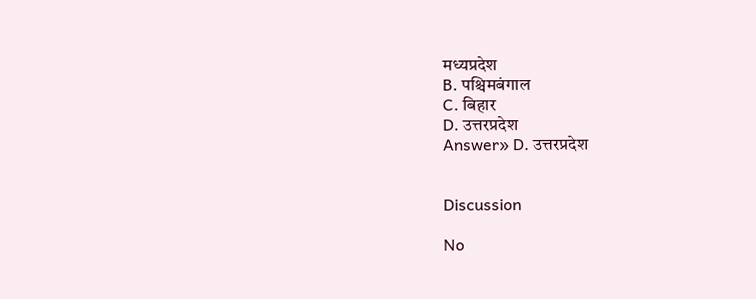मध्यप्रदेश
B. पश्चिमबंगाल
C. बिहार
D. उत्तरप्रदेश
Answer» D. उत्तरप्रदेश


Discussion

No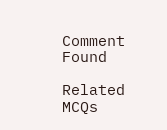Comment Found

Related MCQs